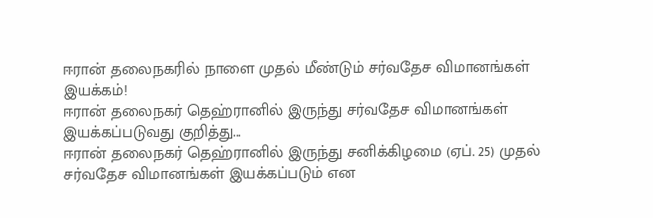ஈரான் தலைநகரில் நாளை முதல் மீண்டும் சர்வதேச விமானங்கள் இயக்கம்!
ஈரான் தலைநகர் தெஹ்ரானில் இருந்து சர்வதேச விமானங்கள் இயக்கப்படுவது குறித்து...
ஈரான் தலைநகர் தெஹ்ரானில் இருந்து சனிக்கிழமை (ஏப். 25) முதல் சர்வதேச விமானங்கள் இயக்கப்படும் என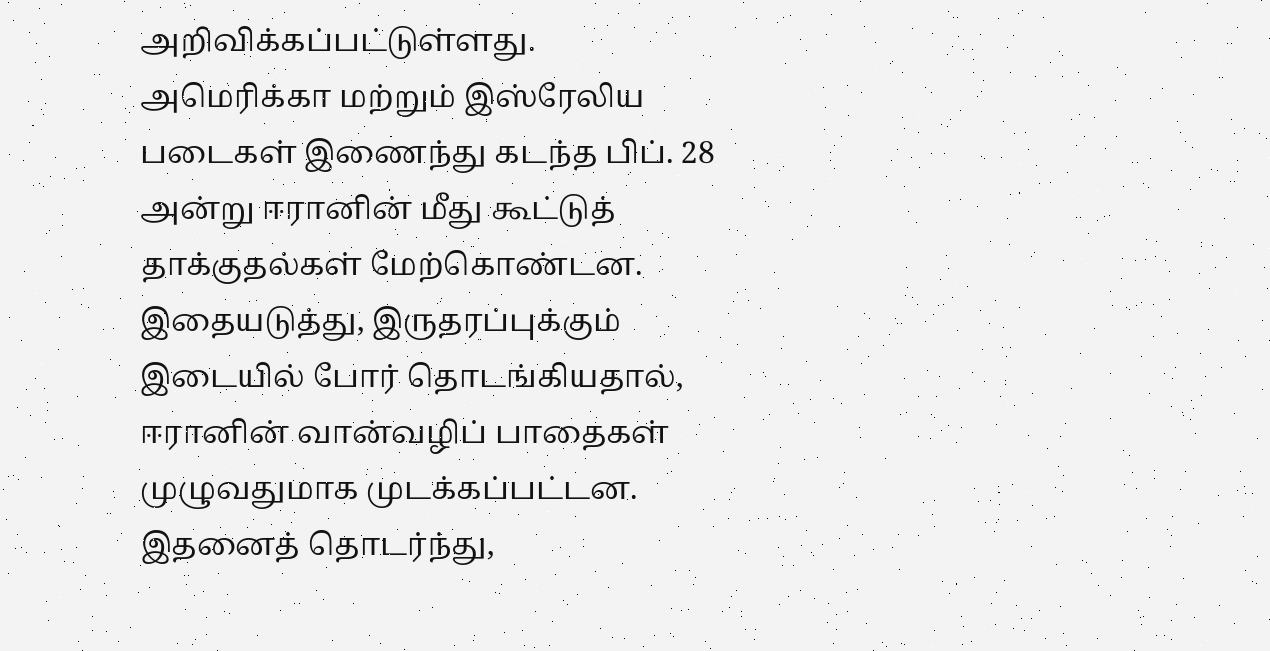அறிவிக்கப்பட்டுள்ளது.
அமெரிக்கா மற்றும் இஸ்ரேலிய படைகள் இணைந்து கடந்த பிப். 28 அன்று ஈரானின் மீது கூட்டுத் தாக்குதல்கள் மேற்கொண்டன. இதையடுத்து, இருதரப்புக்கும் இடையில் போர் தொடங்கியதால், ஈரானின் வான்வழிப் பாதைகள் முழுவதுமாக முடக்கப்பட்டன.
இதனைத் தொடர்ந்து,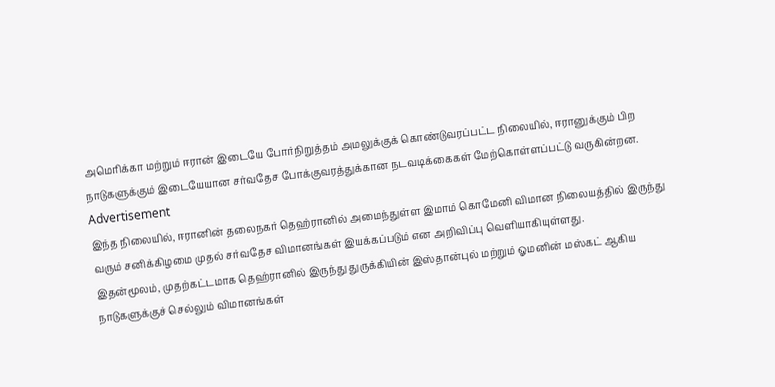அமெரிக்கா மற்றும் ஈரான் இடையே போர்நிறுத்தம் அமலுக்குக் கொண்டுவரப்பட்ட நிலையில், ஈரானுக்கும் பிற நாடுகளுக்கும் இடையேயான சர்வதேச போக்குவரத்துக்கான நடவடிக்கைகள் மேற்கொள்ளப்பட்டு வருகின்றன.
Advertisement
இந்த நிலையில், ஈரானின் தலைநகர் தெஹ்ரானில் அமைந்துள்ள இமாம் கொமேனி விமான நிலையத்தில் இருந்து வரும் சனிக்கிழமை முதல் சர்வதேச விமானங்கள் இயக்கப்படும் என அறிவிப்பு வெளியாகியுள்ளது.
இதன்மூலம், முதற்கட்டமாக தெஹ்ரானில் இருந்து துருக்கியின் இஸ்தான்புல் மற்றும் ஓமனின் மஸ்கட் ஆகிய நாடுகளுக்குச் செல்லும் விமானங்கள்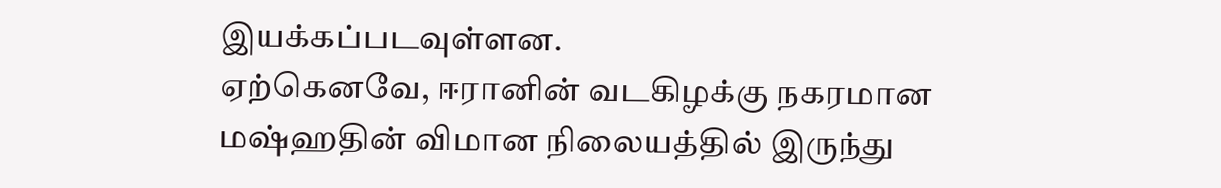இயக்கப்படவுள்ளன.
ஏற்கெனவே, ஈரானின் வடகிழக்கு நகரமான மஷ்ஹதின் விமான நிலையத்தில் இருந்து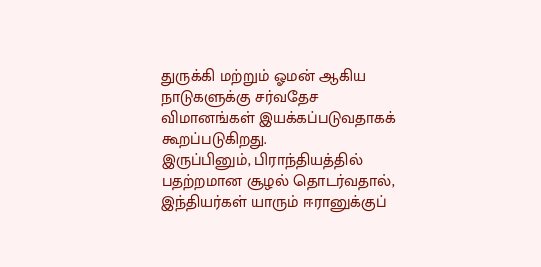துருக்கி மற்றும் ஓமன் ஆகிய நாடுகளுக்கு சர்வதேச விமானங்கள் இயக்கப்படுவதாகக் கூறப்படுகிறது.
இருப்பினும், பிராந்தியத்தில் பதற்றமான சூழல் தொடர்வதால், இந்தியர்கள் யாரும் ஈரானுக்குப்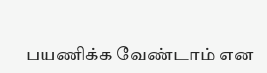பயணிக்க வேண்டாம் என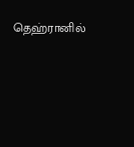தெஹ்ரானில்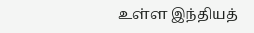உள்ள இந்தியத்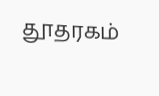தூதரகம்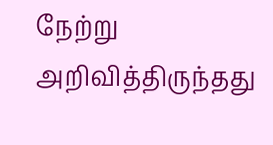நேற்று அறிவித்திருந்தது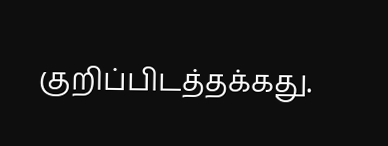குறிப்பிடத்தக்கது.